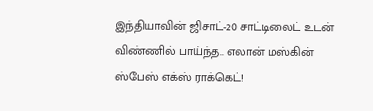இந்தியாவின் ஜிசாட்-20 சாட்டிலைட் உடன் விண்ணில் பாய்ந்த.. எலான் மஸ்கின் ஸ்பேஸ் எக்ஸ் ராக்கெட்!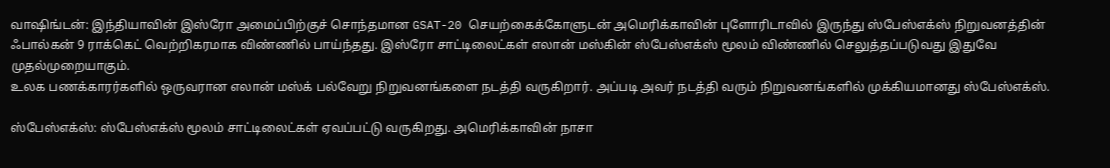வாஷிங்டன்: இந்தியாவின் இஸ்ரோ அமைப்பிற்குச் சொந்தமான GSAT-20 செயற்கைக்கோளுடன் அமெரிக்காவின் புளோரிடாவில் இருந்து ஸ்பேஸ்எக்ஸ் நிறுவனத்தின் ஃபால்கன் 9 ராக்கெட் வெற்றிகரமாக விண்ணில் பாய்ந்தது. இஸ்ரோ சாட்டிலைட்கள் எலான் மஸ்கின் ஸ்பேஸ்எக்ஸ் மூலம் விண்ணில் செலுத்தப்படுவது இதுவே முதல்முறையாகும்.
உலக பணக்காரர்களில் ஒருவரான எலான் மஸ்க் பல்வேறு நிறுவனங்களை நடத்தி வருகிறார். அப்படி அவர் நடத்தி வரும் நிறுவனங்களில் முக்கியமானது ஸ்பேஸ்எக்ஸ்.

ஸ்பேஸ்எக்ஸ்: ஸ்பேஸ்எக்ஸ் மூலம் சாட்டிலைட்கள் ஏவப்பட்டு வருகிறது. அமெரிக்காவின் நாசா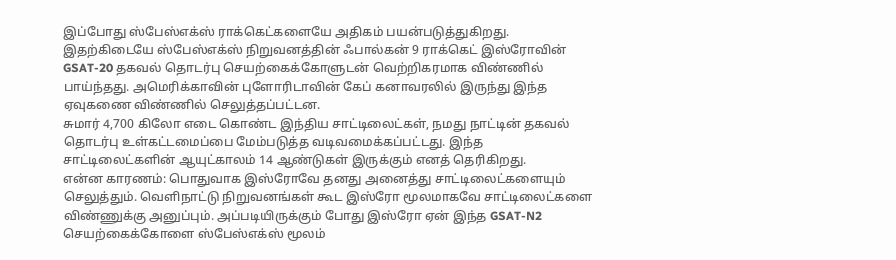இப்போது ஸ்பேஸ்எக்ஸ் ராக்கெட்களையே அதிகம் பயன்படுத்துகிறது. இதற்கிடையே ஸ்பேஸ்எக்ஸ் நிறுவனத்தின் ஃபால்கன் 9 ராக்கெட் இஸ்ரோவின் GSAT-20 தகவல் தொடர்பு செயற்கைக்கோளுடன் வெற்றிகரமாக விண்ணில் பாய்ந்தது. அமெரிக்காவின் புளோரிடாவின் கேப் கனாவரலில் இருந்து இந்த ஏவுகணை விண்ணில் செலுத்தப்பட்டன.
சுமார் 4,700 கிலோ எடை கொண்ட இந்திய சாட்டிலைட்கள், நமது நாட்டின் தகவல் தொடர்பு உள்கட்டமைப்பை மேம்படுத்த வடிவமைக்கப்பட்டது. இந்த சாட்டிலைட்களின் ஆயுட்காலம் 14 ஆண்டுகள் இருக்கும் எனத் தெரிகிறது.
என்ன காரணம்: பொதுவாக இஸ்ரோவே தனது அனைத்து சாட்டிலைட்களையும் செலுத்தும். வெளிநாட்டு நிறுவனங்கள் கூட இஸ்ரோ மூலமாகவே சாட்டிலைட்களை விண்ணுக்கு அனுப்பும். அப்படியிருக்கும் போது இஸ்ரோ ஏன் இந்த GSAT-N2 செயற்கைக்கோளை ஸ்பேஸ்எக்ஸ் மூலம்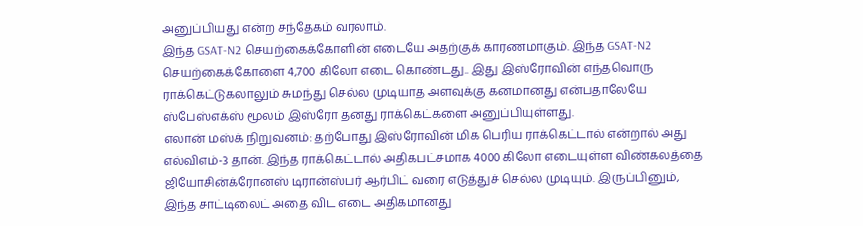அனுப்பியது என்ற சந்தேகம் வரலாம்.
இந்த GSAT-N2 செயற்கைக்கோளின் எடையே அதற்குக் காரணமாகும். இந்த GSAT-N2 செயற்கைக்கோளை 4,700 கிலோ எடை கொண்டது.. இது இஸ்ரோவின் எந்தவொரு ராக்கெட்டுகலாலும் சுமந்து செல்ல முடியாத அளவுக்கு கனமானது என்பதாலேயே ஸ்பேஸ்எக்ஸ் மூலம் இஸ்ரோ தனது ராக்கெட்களை அனுப்பியுள்ளது.
எலான் மஸ்க் நிறுவனம்: தற்போது இஸ்ரோவின் மிக பெரிய ராக்கெட்டால் என்றால் அது எல்விஎம்-3 தான். இந்த ராக்கெட்டால் அதிகபட்சமாக 4000 கிலோ எடையுள்ள விண்கலத்தை ஜியோசின்க்ரோனஸ் டிரான்ஸ்பர் ஆர்பிட் வரை எடுத்துச் செல்ல முடியும். இருப்பினும், இந்த சாட்டிலைட் அதை விட எடை அதிகமானது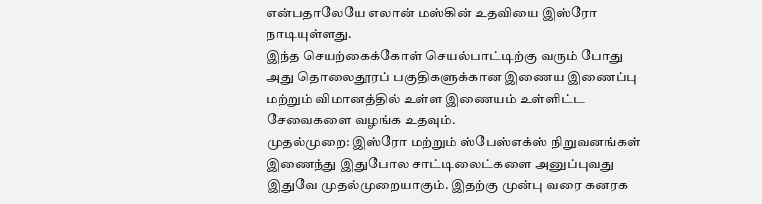என்பதாலேயே எலான் மஸ்கின் உதவியை இஸ்ரோ நாடியுள்ளது.
இந்த செயற்கைக்கோள் செயல்பாட்டிற்கு வரும் போது அது தொலைதூரப் பகுதிகளுக்கான இணைய இணைப்பு மற்றும் விமானத்தில் உள்ள இணையம் உள்ளிட்ட சேவைகளை வழங்க உதவும்.
முதல்முறை: இஸ்ரோ மற்றும் ஸ்பேஸ்எக்ஸ் நிறுவனங்கள் இணைந்து இதுபோல சாட்டிலைட்களை அனுப்புவது இதுவே முதல்முறையாகும். இதற்கு முன்பு வரை கனரக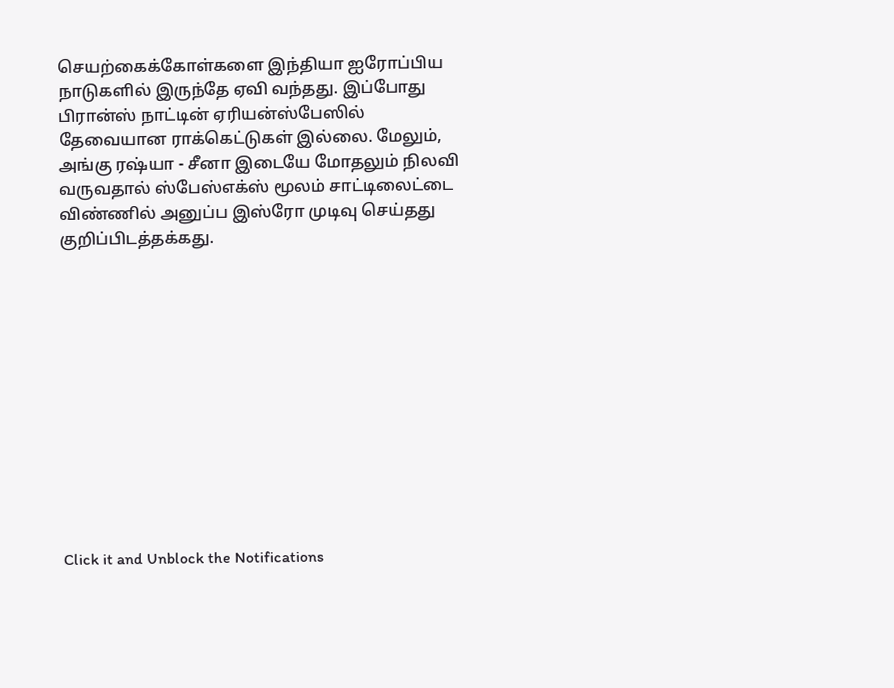செயற்கைக்கோள்களை இந்தியா ஐரோப்பிய நாடுகளில் இருந்தே ஏவி வந்தது. இப்போது பிரான்ஸ் நாட்டின் ஏரியன்ஸ்பேஸில் தேவையான ராக்கெட்டுகள் இல்லை. மேலும், அங்கு ரஷ்யா - சீனா இடையே மோதலும் நிலவி வருவதால் ஸ்பேஸ்எக்ஸ் மூலம் சாட்டிலைட்டை விண்ணில் அனுப்ப இஸ்ரோ முடிவு செய்தது குறிப்பிடத்தக்கது.












Click it and Unblock the Notifications